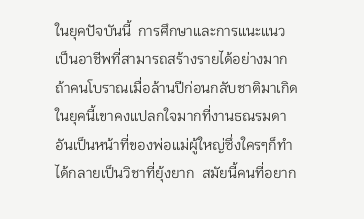ในยุคปัจบันนี้  การศึกษาและการแนะแนวเป็นอาชีพที่สามารถสร้างรายได้อย่างมาก  ถ้าคนโบราณเมื่อล้านปีก่อนกลับชาติมาเกิดในยุคนี้เขาคงแปลกใจมากที่งานธณรมดาอันเป็นหน้าที่ของพ่อแม่ผู้ใหญ่ซึ่งใครๆก็ทำได้กลายเป็นวิชาที่ยุ้งยาก  สมัยนี้คนที่อยาก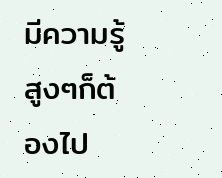มีความรู้สูงๆก็ต้องไป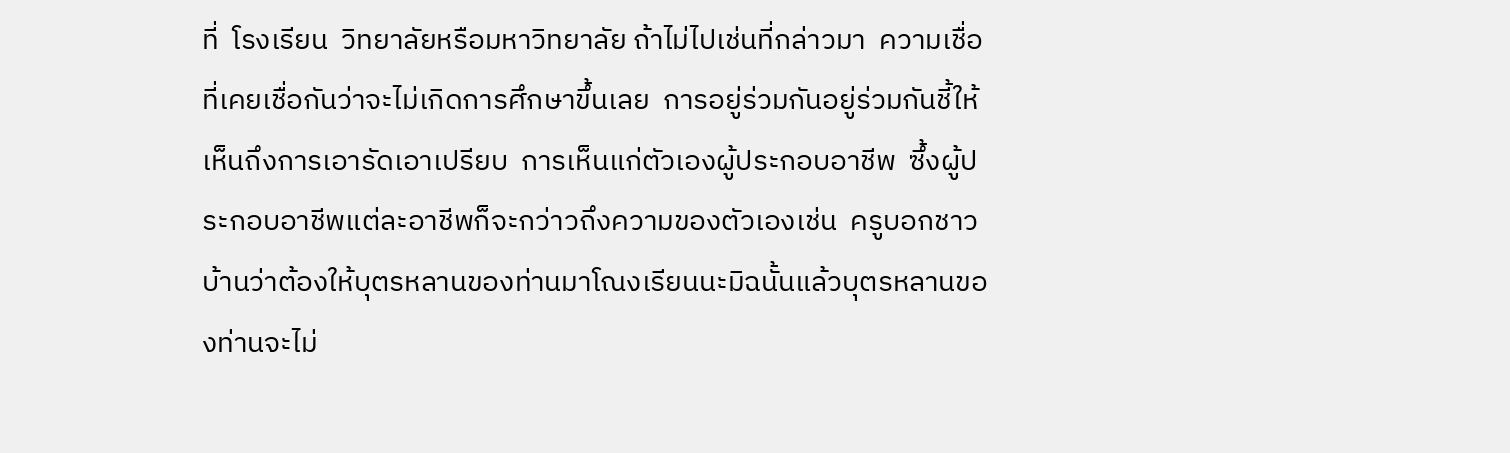ที่  โรงเรียน  วิทยาลัยหรือมหาวิทยาลัย ถ้าไม่ไปเช่นที่กล่าวมา  ความเชื่อที่เคยเชื่อกันว่าจะไม่เกิดการศึกษาขึ้นเลย  การอยู่ร่วมกันอยู่ร่วมกันชี้ให้เห็นถึงการเอารัดเอาเปรียบ  การเห็นแก่ตัวเองผู้ประกอบอาชีพ  ซึ้งผู้ประกอบอาชีพแต่ละอาชีพก็จะกว่าวถึงความของตัวเองเช่น  ครูบอกชาวบ้านว่าต้องให้บุตรหลานของท่านมาโณงเรียนนะมิฉนั้นแล้วบุตรหลานของท่านจะไม่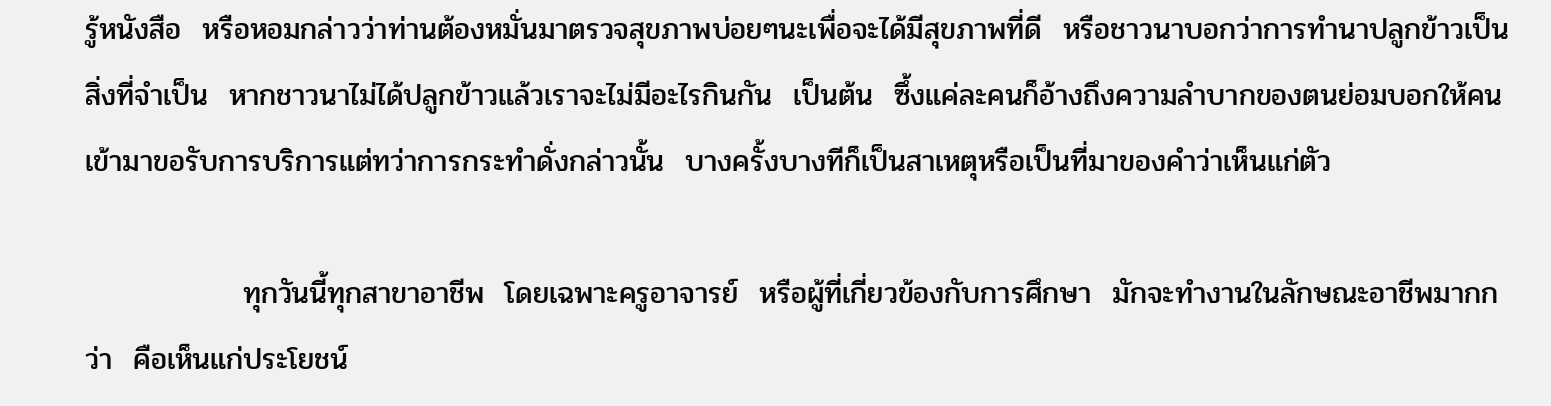รู้หนังสือ  หรือหอมกล่าวว่าท่านต้องหมั่นมาตรวจสุขภาพบ่อยๆนะเพื่อจะได้มีสุขภาพที่ดี  หรือชาวนาบอกว่าการทำนาปลูกข้าวเป็นสิ่งที่จำเป็น  หากชาวนาไม่ได้ปลูกข้าวแล้วเราจะไม่มีอะไรกินกัน  เป็นต้น  ซึ้งแค่ละคนก็อ้างถึงความลำบากของตนย่อมบอกให้คนเข้ามาขอรับการบริการแต่ทว่าการกระทำดั่งกล่าวนั้น  บางครั้งบางทีก็เป็นสาเหตุหรือเป็นที่มาของคำว่าเห็นแก่ตัว

               ทุกวันนี้ทุกสาขาอาชีพ  โดยเฉพาะครูอาจารย์  หรือผู้ที่เกี่ยวข้องกับการศึกษา  มักจะทำงานในลักษณะอาชีพมากกว่า  คือเห็นแก่ประโยชน์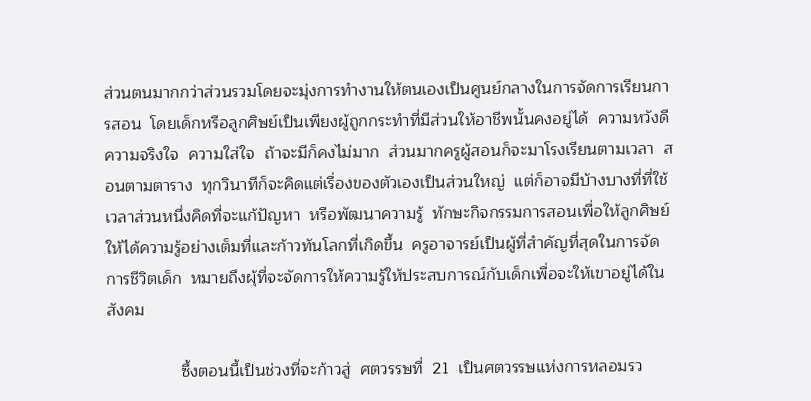ส่วนตนมากกว่าส่วนรวมโดยจะมุ่งการทำงานให้ตนเองเป็นศูนย์กลางในการจัดการเรียนการสอน  โดยเด็กหรือลูกศิษย์เป็นเพียงผู้ถูกกระทำที่มีส่วนให้อาชีพนั้นคงอยู่ได้  ความหวังดี  ความจริงใจ  ความใส่ใจ  ถ้าจะมีก็คงไม่มาก  ส่วนมากครูผู้สอนก็จะมาโรงเรียนตามเวลา  สอนตามตาราง  ทุกวินาทีก็จะคิดแต่เรื่องของตัวเองเป็นส่วนใหญ่  แต่ก็อาจมีบ้างบางที่ที่ใช้เวลาส่วนหนึ่งคิดที่จะแก้ปัญหา  หรือพัฒนาความรู้  ทักษะกิจกรรมการสอนเพื่อให้ลูกศิษย์ให้ได้ความรู้อย่างเต็มที่และก้าวทันโลกที่เกิดขึ้น  ครูอาจารย์เป็นผู้ที่สำคัญที่สุดในการจัดการชีวิตเด็ก  หมายถึงผุ้ที่จะจัดการให้ความรู้ให้ประสบการณ์กับเด็กเพื่อจะให้เขาอยู่ได้ในสังคม

                ซึ้งตอนนี้เป็นช่วงที่จะก้าวสู่  ศตวรรษที่  21  เป็นศตวรรษแห่งการหลอมรว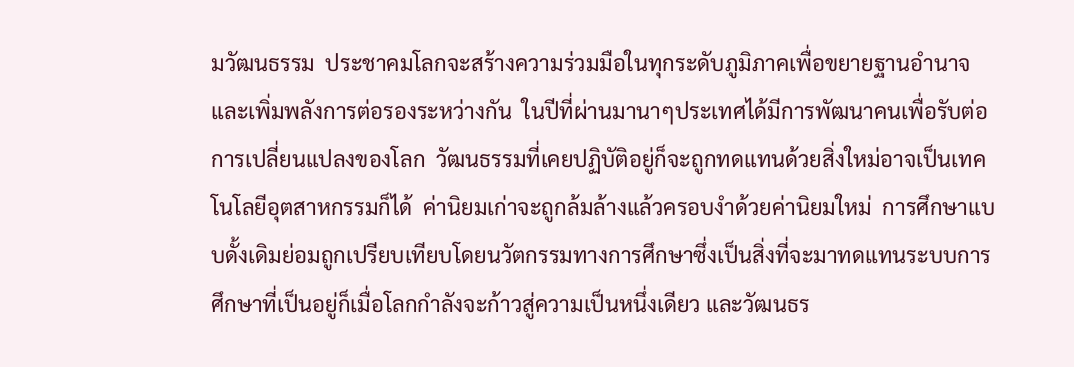มวัฒนธรรม  ประชาคมโลกจะสร้างความร่วมมือในทุกระดับภูมิภาคเพื่อขยายฐานอำนาจและเพิ่มพลังการต่อรองระหว่างกัน  ในปีที่ผ่านมานาๆประเทศได้มีการพัฒนาคนเพื่อรับต่อการเปลี่ยนแปลงของโลก  วัฒนธรรมที่เคยปฏิบัติอยู่ก็จะถูกทดแทนด้วยสิ่งใหม่อาจเป็นเทคโนโลยีอุตสาหกรรมก็ได้  ค่านิยมเก่าจะถูกล้มล้างแล้วครอบงำด้วยค่านิยมใหม่  การศึกษาแบบดั้งเดิมย่อมถูกเปรียบเทียบโดยนวัตกรรมทางการศึกษาซึ่งเป็นสิ่งที่จะมาทดแทนระบบการศึกษาที่เป็นอยู่ก็เมื่อโลกกำลังจะก้าวสู่ความเป็นหนึ่งเดียว และวัฒนธร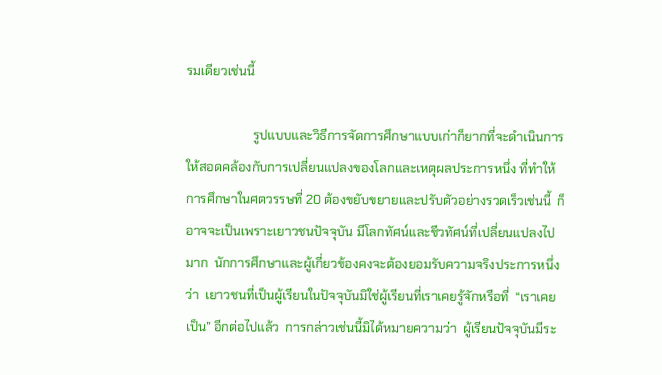รมเดียวเช่นนี้

                     รูปแบบและวิธีการจัดการศึกษาแบบเก่าก็ยากที่จะดำเนินการให้สอดคล้องกับการเปลี่ยนแปลงของโลกและเหตุผลประการหนึ่ง ที่ทำให้การศึกษาในศตวรรษที่ 20 ต้องขยับขยายและปรับตัวอย่างรวดเร็วเช่นนี้  ก็อาจจะเป็นเพราะเยาวชนปัจจุบัน มีโลกทัศน์และชีวทัศน์ที่เปลี่ยนแปลงไปมาก  นักการศึกษาและผู้เกี่ยวข้องคงจะต้องยอมรับความจริงประการหนึ่งว่า  เยาวชนที่เป็นผู้เรียนในปัจจุบันมิใช่ผู้เรียนที่เราเคยรู้จักหรือที่  “เราเคยเป็น” อีกต่อไปแล้ว  การกล่าวเช่นนี้มิได้หมายความว่า  ผู้เรียนปัจจุบันมีระ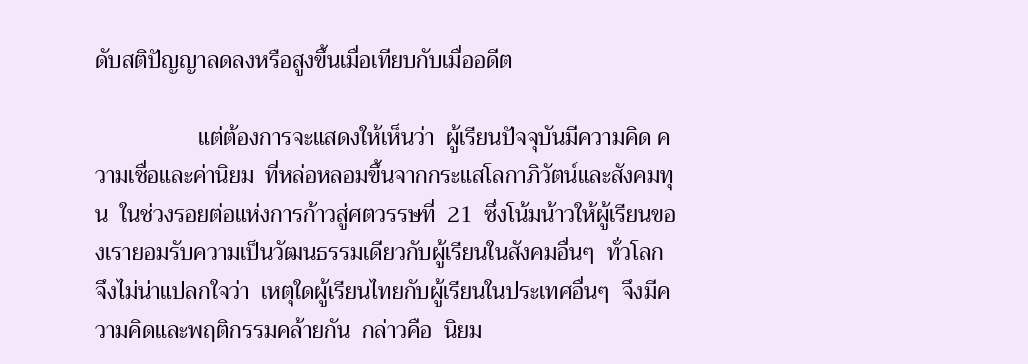ดับสติปัญญาลดลงหรือสูงขึ้นเมื่อเทียบกับเมื่ออดีต

                  แต่ต้องการจะแสดงให้เห็นว่า  ผู้เรียนปัจจุบันมีความคิด ความเชื่อและค่านิยม  ที่หล่อหลอมขึ้นจากกระแสโลกาภิวัตน์และสังคมทุน  ในช่วงรอยต่อแห่งการก้าวสู่ศตวรรษที่  21  ซึ่งโน้มน้าวให้ผู้เรียนของเรายอมรับความเป็นวัฒนธรรมเดียวกับผู้เรียนในสังคมอื่นๆ  ทั่วโลก  จึงไม่น่าแปลกใจว่า  เหตุใดผู้เรียนไทยกับผู้เรียนในประเทศอื่นๆ  จึงมีความคิดและพฤติกรรมคล้ายกัน  กล่าวคือ  นิยม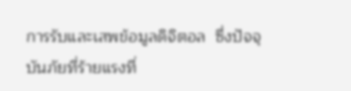การรับและเสพข้อมูลดิจิตอล  ซึ่งปัจจุบันภัยที่ร้ายแรงที่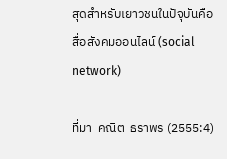สุดสำหรับเยาวชนในปัจุบันคือ  สื่อสังคมออนไลน์ (social  network)

ที่มา  คณิต  ธราพร (2555:4)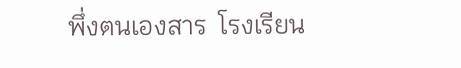พึ่งตนเองสาร  โรงเรียน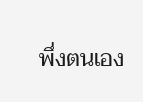พึ่งตนเอง